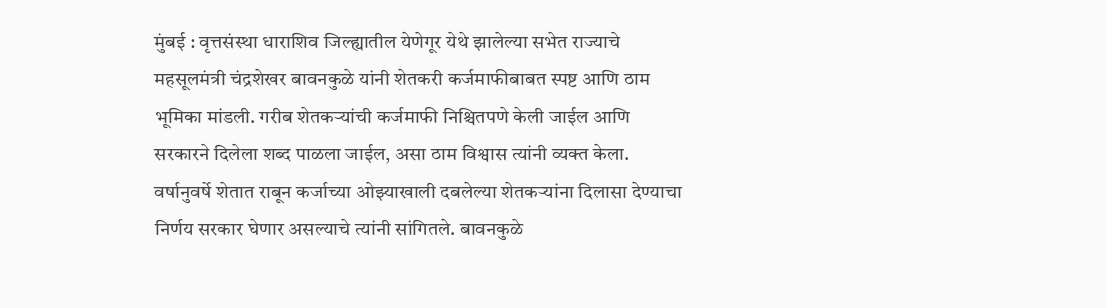मुंबई : वृत्तसंस्था धाराशिव जिल्ह्यातील येणेगूर येथे झालेल्या सभेत राज्याचे महसूलमंत्री चंद्रशेखर बावनकुळे यांनी शेतकरी कर्जमाफीबाबत स्पष्ट आणि ठाम भूमिका मांडली. गरीब शेतकऱ्यांची कर्जमाफी निश्चितपणे केली जाईल आणि सरकारने दिलेला शब्द पाळला जाईल, असा ठाम विश्वास त्यांनी व्यक्त केला. वर्षानुवर्षे शेतात राबून कर्जाच्या ओझ्याखाली दबलेल्या शेतकऱ्यांना दिलासा देण्याचा निर्णय सरकार घेणार असल्याचे त्यांनी सांगितले. बावनकुळे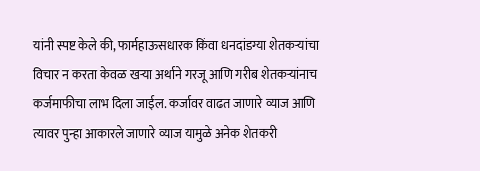यांनी स्पष्ट केले की, फार्महाऊसधारक किंवा धनदांडग्या शेतकऱ्यांचा विचार न करता केवळ खऱ्या अर्थाने गरजू आणि गरीब शेतकऱ्यांनाच कर्जमाफीचा लाभ दिला जाईल. कर्जावर वाढत जाणारे व्याज आणि त्यावर पुन्हा आकारले जाणारे व्याज यामुळे अनेक शेतकरी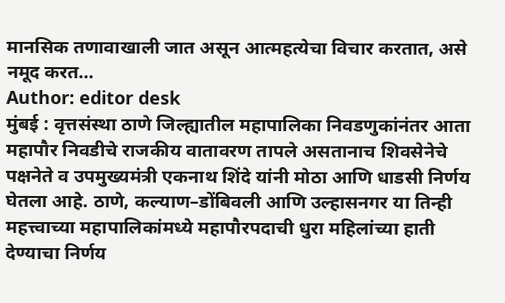मानसिक तणावाखाली जात असून आत्महत्येचा विचार करतात, असे नमूद करत…
Author: editor desk
मुंबई : वृत्तसंस्था ठाणे जिल्ह्यातील महापालिका निवडणुकांनंतर आता महापौर निवडीचे राजकीय वातावरण तापले असतानाच शिवसेनेचे पक्षनेते व उपमुख्यमंत्री एकनाथ शिंदे यांनी मोठा आणि धाडसी निर्णय घेतला आहे. ठाणे, कल्याण–डोंबिवली आणि उल्हासनगर या तिन्ही महत्त्वाच्या महापालिकांमध्ये महापौरपदाची धुरा महिलांच्या हाती देण्याचा निर्णय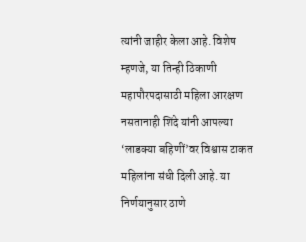त्यांनी जाहीर केला आहे. विशेष म्हणजे, या तिन्ही ठिकाणी महापौरपदासाठी महिला आरक्षण नसतानाही शिंदे यांनी आपल्या ‘लाडक्या बहिणीं’वर विश्वास टाकत महिलांना संधी दिली आहे. या निर्णयानुसार ठाणे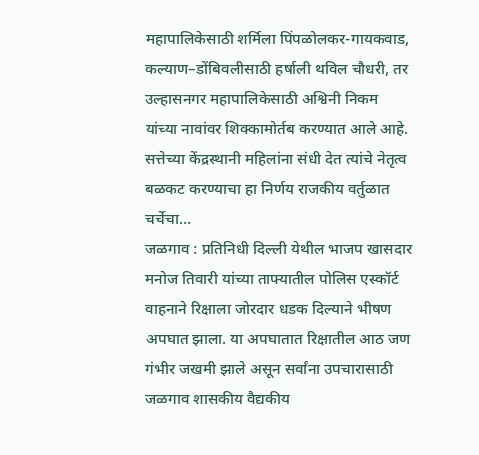महापालिकेसाठी शर्मिला पिंपळोलकर-गायकवाड, कल्याण–डोंबिवलीसाठी हर्षाली थविल चौधरी, तर उल्हासनगर महापालिकेसाठी अश्विनी निकम यांच्या नावांवर शिक्कामोर्तब करण्यात आले आहे. सत्तेच्या केंद्रस्थानी महिलांना संधी देत त्यांचे नेतृत्व बळकट करण्याचा हा निर्णय राजकीय वर्तुळात चर्चेचा…
जळगाव : प्रतिनिधी दिल्ली येथील भाजप खासदार मनोज तिवारी यांच्या ताफ्यातील पोलिस एस्कॉर्ट वाहनाने रिक्षाला जोरदार धडक दिल्याने भीषण अपघात झाला. या अपघातात रिक्षातील आठ जण गंभीर जखमी झाले असून सर्वांना उपचारासाठी जळगाव शासकीय वैद्यकीय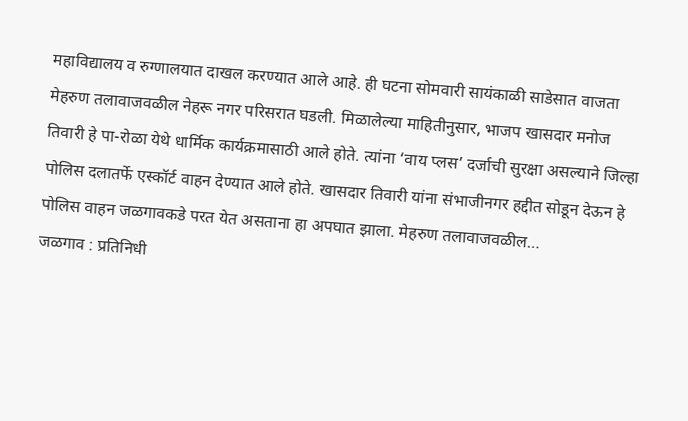महाविद्यालय व रुग्णालयात दाखल करण्यात आले आहे. ही घटना सोमवारी सायंकाळी साडेसात वाजता मेहरुण तलावाजवळील नेहरू नगर परिसरात घडली. मिळालेल्या माहितीनुसार, भाजप खासदार मनोज तिवारी हे पा-रोळा येथे धार्मिक कार्यक्रमासाठी आले होते. त्यांना ‘वाय प्लस’ दर्जाची सुरक्षा असल्याने जिल्हा पोलिस दलातर्फे एस्कॉर्ट वाहन देण्यात आले होते. खासदार तिवारी यांना संभाजीनगर हद्दीत सोडून देऊन हे पोलिस वाहन जळगावकडे परत येत असताना हा अपघात झाला. मेहरुण तलावाजवळील…
जळगाव : प्रतिनिधी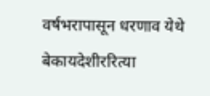वर्षभरापासून धरणाव येथे बेकायदेशीररित्या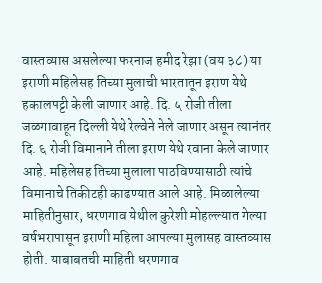वास्तव्यास असलेल्या फरनाज हमीद रेझा (वय ३८) या इराणी महिलेसह तिच्या मुलाची भारतातून इराण येथे हकालपट्टी केली जाणार आहे. दि. ५ रोजी तीला जळगावाहून दिल्ली येथे रेल्वेने नेले जाणार असून त्यानंतर दि. ६ रोजी विमानाने तीला इराण येथे रवाना केले जाणार आहे. महिलेसह तिच्या मुलाला पाठविण्यासाठी त्यांचे विमानाचे तिकीटही काढण्यात आले आहे. मिळालेल्या माहितीनुसार, धरणगाव येथील कुरेशी मोहल्ल्यात गेल्या वर्षभरापासून इराणी महिला आपल्या मुलासह वास्तव्यास होती. याबाबतची माहिती धरणगाव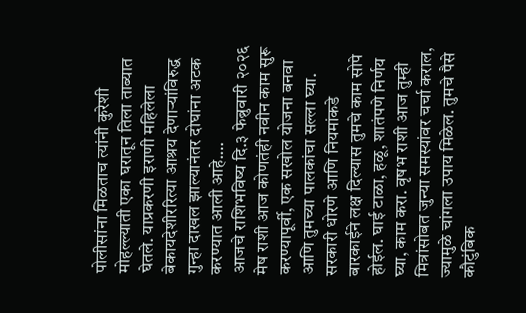पोलीसांना मिळताच त्यांनी कुरेशी मोहल्ल्याती एका घरातून तिला ताब्यात घेतले. याप्रकरणी इराणी महिलेला बेकायदेशीररित्या आश्रय देणाऱ्यांविरुद्ध गुन्हा दाखल झाल्यानंतर दोघांना अटक करण्यात आली आहे.…
आजचे राशिभविष्य दि.३ फेब्रुवारी २०२६ मेष राशी आज कोणतंही नवीन काम सुरू करण्यापूर्वी, एक सखोल योजना बनवा आणि तुमच्या पालकांचा सल्ला घ्या. सरकारी धोरणे आणि नियमांकडे बारकाईने लक्ष दिल्यास तुमचे काम सोपे होईल. घाई टाळा, हळू, शातंपणे निर्णय घ्या, काम करा. वृषभ राशी आज तुम्ही मित्रांसोबत जुन्या समस्यांवर चर्चा कराल, ज्यामुळे चांगला उपाय मिळेल. तुमचे पैसे कौटुंबिक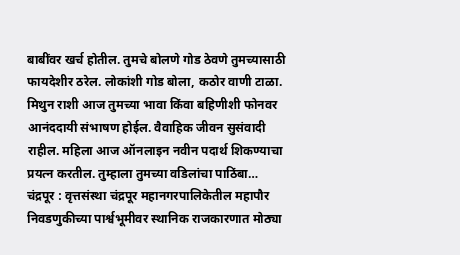बाबींवर खर्च होतील. तुमचे बोलणे गोड ठेवणे तुमच्यासाठी फायदेशीर ठरेल. लोकांशी गोड बोला, कठोर वाणी टाळा. मिथुन राशी आज तुमच्या भावा किंवा बहिणीशी फोनवर आनंददायी संभाषण होईल. वैवाहिक जीवन सुसंवादी राहील. महिला आज ऑनलाइन नवीन पदार्थ शिकण्याचा प्रयत्न करतील. तुम्हाला तुमच्या वडिलांचा पाठिंबा…
चंद्रपूर : वृत्तसंस्था चंद्रपूर महानगरपालिकेतील महापौर निवडणुकीच्या पार्श्वभूमीवर स्थानिक राजकारणात मोठ्या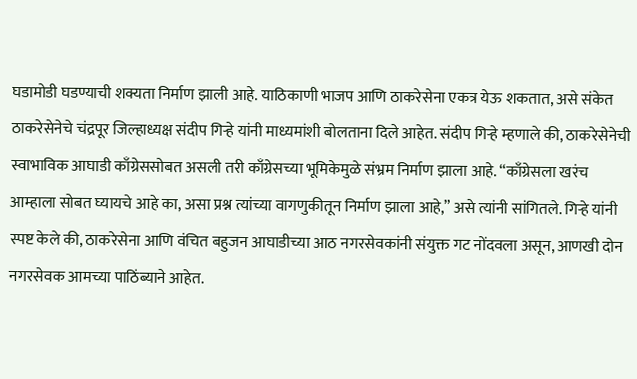घडामोडी घडण्याची शक्यता निर्माण झाली आहे. याठिकाणी भाजप आणि ठाकरेसेना एकत्र येऊ शकतात, असे संकेत ठाकरेसेनेचे चंद्रपूर जिल्हाध्यक्ष संदीप गिऱ्हे यांनी माध्यमांशी बोलताना दिले आहेत. संदीप गिऱ्हे म्हणाले की, ठाकरेसेनेची स्वाभाविक आघाडी काँग्रेससोबत असली तरी काँग्रेसच्या भूमिकेमुळे संभ्रम निर्माण झाला आहे. “काँग्रेसला खरंच आम्हाला सोबत घ्यायचे आहे का, असा प्रश्न त्यांच्या वागणुकीतून निर्माण झाला आहे,” असे त्यांनी सांगितले. गिऱ्हे यांनी स्पष्ट केले की, ठाकरेसेना आणि वंचित बहुजन आघाडीच्या आठ नगरसेवकांनी संयुक्त गट नोंदवला असून, आणखी दोन नगरसेवक आमच्या पाठिंब्याने आहेत.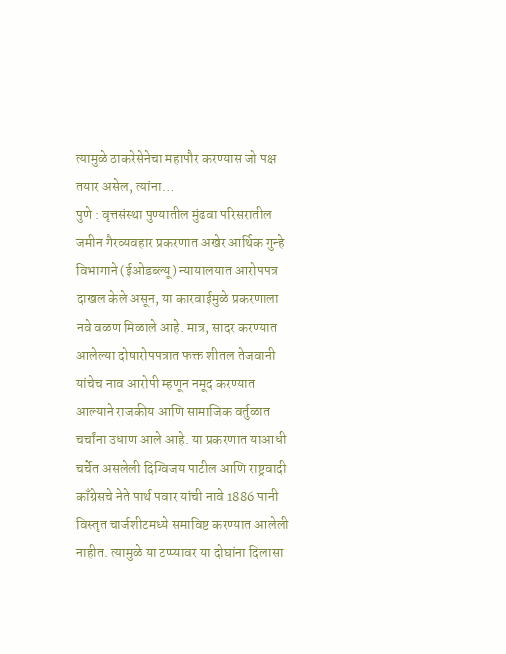त्यामुळे ठाकरेसेनेचा महापौर करण्यास जो पक्ष तयार असेल, त्यांना…
पुणे : वृत्तसंस्था पुण्यातील मुंढवा परिसरातील जमीन गैरव्यवहार प्रकरणात अखेर आर्थिक गुन्हे विभागाने (ईओडब्ल्यू) न्यायालयात आरोपपत्र दाखल केले असून, या कारवाईमुळे प्रकरणाला नवे वळण मिळाले आहे. मात्र, सादर करण्यात आलेल्या दोषारोपपत्रात फक्त शीतल तेजवानी यांचेच नाव आरोपी म्हणून नमूद करण्यात आल्याने राजकीय आणि सामाजिक वर्तुळात चर्चांना उधाण आले आहे. या प्रकरणात याआधी चर्चेत असलेली दिग्विजय पाटील आणि राष्ट्रवादी काँग्रेसचे नेते पार्थ पवार यांची नावे 1886 पानी विस्तृत चार्जशीटमध्ये समाविष्ट करण्यात आलेली नाहीत. त्यामुळे या टप्प्यावर या दोघांना दिलासा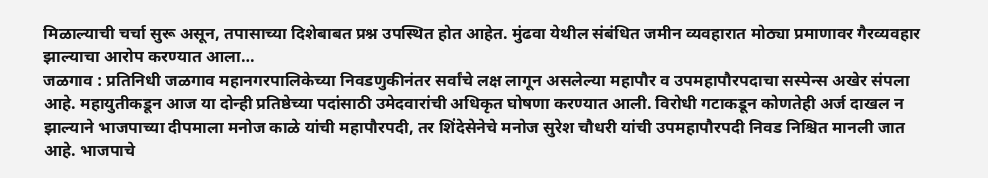मिळाल्याची चर्चा सुरू असून, तपासाच्या दिशेबाबत प्रश्न उपस्थित होत आहेत. मुंढवा येथील संबंधित जमीन व्यवहारात मोठ्या प्रमाणावर गैरव्यवहार झाल्याचा आरोप करण्यात आला…
जळगाव : प्रतिनिधी जळगाव महानगरपालिकेच्या निवडणुकीनंतर सर्वांचे लक्ष लागून असलेल्या महापौर व उपमहापौरपदाचा सस्पेन्स अखेर संपला आहे. महायुतीकडून आज या दोन्ही प्रतिष्ठेच्या पदांसाठी उमेदवारांची अधिकृत घोषणा करण्यात आली. विरोधी गटाकडून कोणतेही अर्ज दाखल न झाल्याने भाजपाच्या दीपमाला मनोज काळे यांची महापौरपदी, तर शिंदेसेनेचे मनोज सुरेश चौधरी यांची उपमहापौरपदी निवड निश्चित मानली जात आहे. भाजपाचे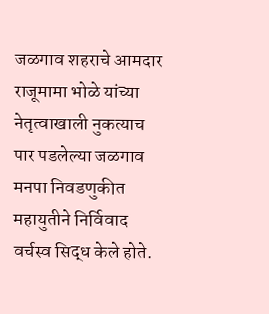जळगाव शहराचे आमदार राजूमामा भोळे यांच्या नेतृत्वाखाली नुकत्याच पार पडलेल्या जळगाव मनपा निवडणुकीत महायुतीने निर्विवाद वर्चस्व सिद्ध केले होते.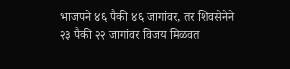भाजपने ४६ पैकी ४६ जागांवर, तर शिवसेनेने २३ पैकी २२ जागांवर विजय मिळवत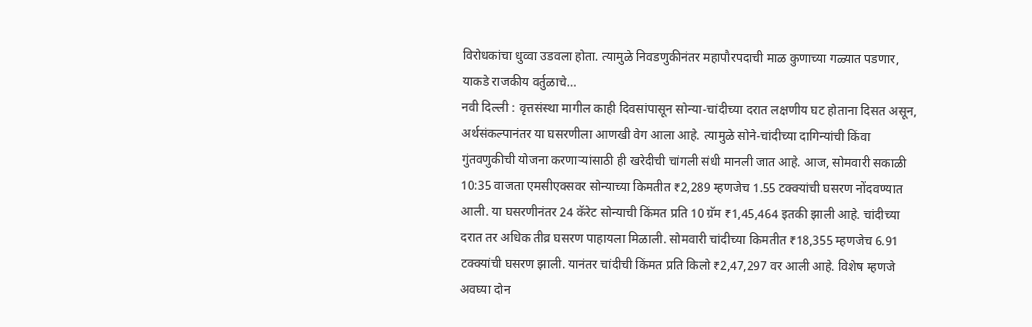विरोधकांचा धुव्वा उडवला होता. त्यामुळे निवडणुकीनंतर महापौरपदाची माळ कुणाच्या गळ्यात पडणार, याकडे राजकीय वर्तुळाचे…
नवी दिल्ली : वृत्तसंस्था मागील काही दिवसांपासून सोन्या-चांदीच्या दरात लक्षणीय घट होताना दिसत असून, अर्थसंकल्पानंतर या घसरणीला आणखी वेग आला आहे. त्यामुळे सोने-चांदीच्या दागिन्यांची किंवा गुंतवणुकीची योजना करणाऱ्यांसाठी ही खरेदीची चांगली संधी मानली जात आहे. आज, सोमवारी सकाळी 10:35 वाजता एमसीएक्सवर सोन्याच्या किमतीत ₹2,289 म्हणजेच 1.55 टक्क्यांची घसरण नोंदवण्यात आली. या घसरणीनंतर 24 कॅरेट सोन्याची किंमत प्रति 10 ग्रॅम ₹1,45,464 इतकी झाली आहे. चांदीच्या दरात तर अधिक तीव्र घसरण पाहायला मिळाली. सोमवारी चांदीच्या किमतीत ₹18,355 म्हणजेच 6.91 टक्क्यांची घसरण झाली. यानंतर चांदीची किंमत प्रति किलो ₹2,47,297 वर आली आहे. विशेष म्हणजे अवघ्या दोन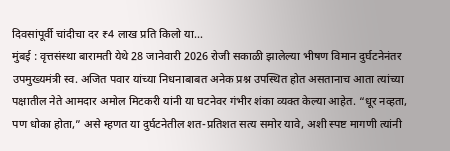दिवसांपूर्वी चांदीचा दर ₹4 लाख प्रति किलो या…
मुंबई : वृत्तसंस्था बारामती येथे 28 जानेवारी 2026 रोजी सकाळी झालेल्या भीषण विमान दुर्घटनेनंतर उपमुख्यमंत्री स्व. अजित पवार यांच्या निधनाबाबत अनेक प्रश्न उपस्थित होत असतानाच आता त्यांच्या पक्षातील नेते आमदार अमोल मिटकरी यांनी या घटनेवर गंभीर शंका व्यक्त केल्या आहेत. “धूर नव्हता, पण धोका होता,” असे म्हणत या दुर्घटनेतील शत-प्रतिशत सत्य समोर यावे, अशी स्पष्ट मागणी त्यांनी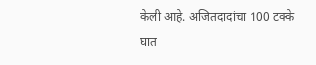केली आहे. अजितदादांचा 100 टक्के घात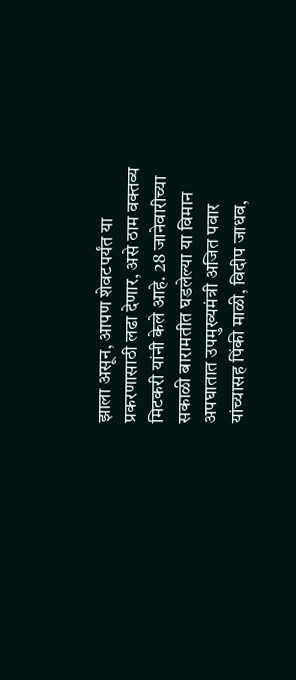झाला असून, आपण शेवटपर्यंत या प्रकरणासाठी लढा देणार, असे ठाम वक्तव्य मिटकरी यांनी केले आहे. 28 जानेवारीच्या सकाळी बारामतीत घडलेल्या या विमान अपघातात उपमुख्यमंत्री अजित पवार यांच्यासह पिंकी माळी, विदीप जाधव,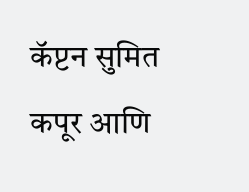कॅप्टन सुमित कपूर आणि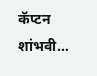कॅप्टन शांभवी…